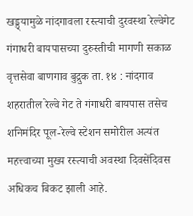खड्ड्यामुळे नांदगावला रस्त्याची दुरवस्था रेल्वेगेट गंगाधरी बायपासच्या दुरुस्तीची मागणी सकाळ वृत्तसेवा बाणगाव बुद्रुक ता. १४ : नांदगाव शहरातील रेल्वे गेट ते गंगाधरी बायपास तसेच शनिमंदिर पूल-रेल्वे स्टेशन समोरील अत्यंत महत्त्वाच्या मुख्य रस्त्याची अवस्था दिवसेंदिवस अधिकच बिकट झाली आहे.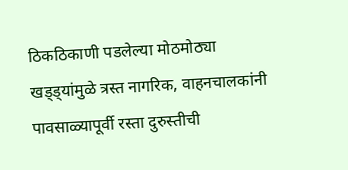ठिकठिकाणी पडलेल्या मोठमोठ्या खड्ड्यांमुळे त्रस्त नागरिक, वाहनचालकांनी पावसाळ्यापूर्वी रस्ता दुरुस्तीची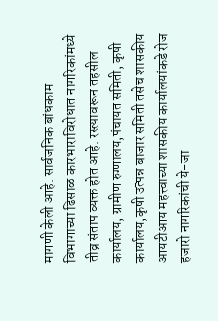मागणी केली आहे. सार्वजनिक बांधकाम विभागाच्या ढिसाळ कारभाराविरोधात नागरिकांमध्ये तीव्र संताप व्यक्त होत आहे. रस्त्यावरून तहसील कार्यालय, ग्रामीण रुग्णालय,पंचायत समिती, कृषी कार्यालय,कृषी उत्पन्न बाजार समिती तसेच शासकीय आयटीआय महत्त्वाच्या शासकीय कार्यालयांकडे रोज हजारो नागरिकांची ये-जा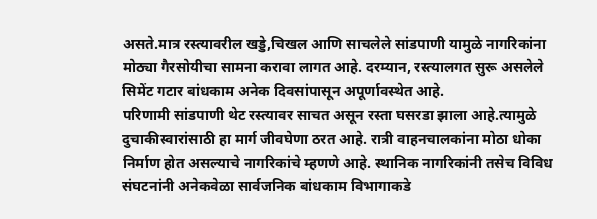असते.मात्र रस्त्यावरील खड्डे,चिखल आणि साचलेले सांडपाणी यामुळे नागरिकांना मोठ्या गैरसोयीचा सामना करावा लागत आहे. दरम्यान, रस्त्यालगत सुरू असलेले सिमेंट गटार बांधकाम अनेक दिवसांपासून अपूर्णावस्थेत आहे.
परिणामी सांडपाणी थेट रस्त्यावर साचत असून रस्ता घसरडा झाला आहे.त्यामुळे दुचाकीस्वारांसाठी हा मार्ग जीवघेणा ठरत आहे. रात्री वाहनचालकांना मोठा धोका निर्माण होत असल्याचे नागरिकांचे म्हणणे आहे. स्थानिक नागरिकांनी तसेच विविध संघटनांनी अनेकवेळा सार्वजनिक बांधकाम विभागाकडे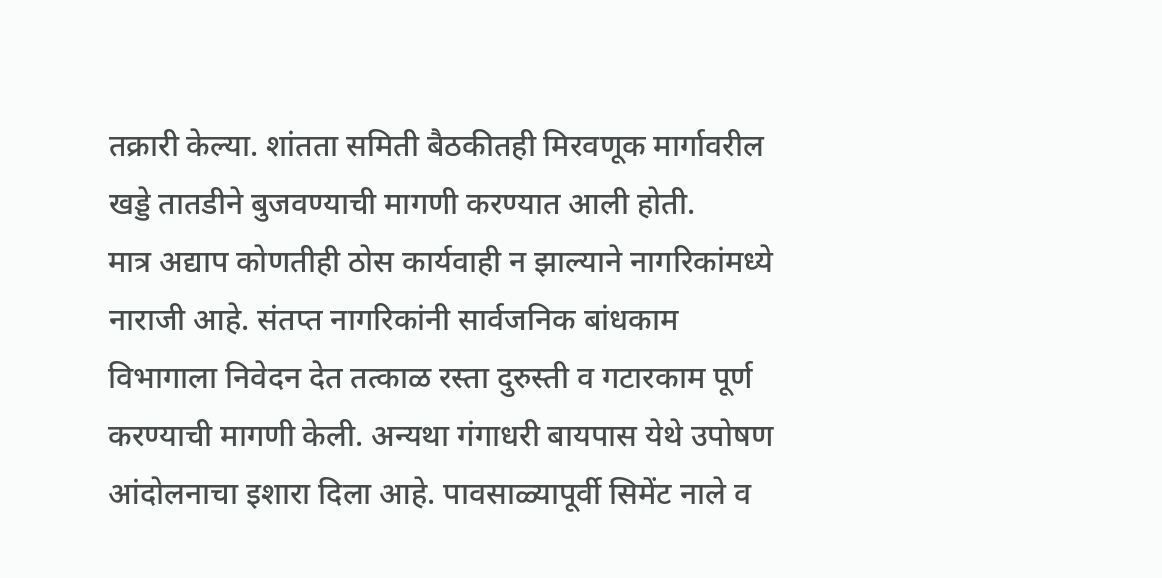तक्रारी केल्या. शांतता समिती बैठकीतही मिरवणूक मार्गावरील खड्डे तातडीने बुजवण्याची मागणी करण्यात आली होती.
मात्र अद्याप कोणतीही ठोस कार्यवाही न झाल्याने नागरिकांमध्ये नाराजी आहे. संतप्त नागरिकांनी सार्वजनिक बांधकाम विभागाला निवेदन देत तत्काळ रस्ता दुरुस्ती व गटारकाम पूर्ण करण्याची मागणी केली. अन्यथा गंगाधरी बायपास येथे उपोषण आंदोलनाचा इशारा दिला आहे. पावसाळ्यापूर्वी सिमेंट नाले व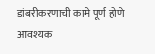डांबरीकरणाची कामे पूर्ण होणे आवश्यक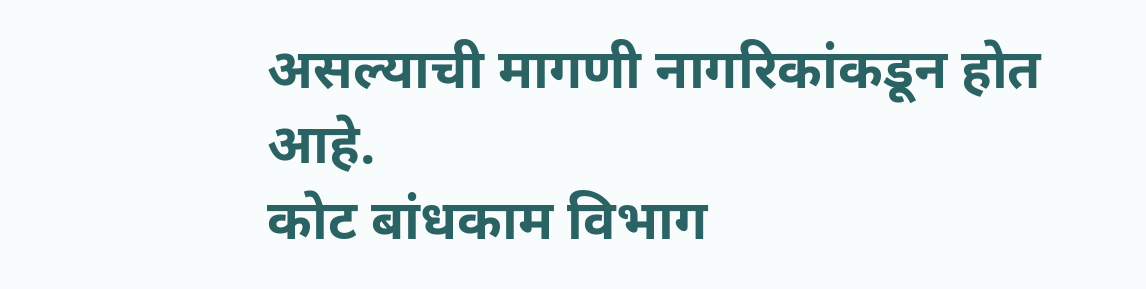असल्याची मागणी नागरिकांकडून होत आहे.
कोट बांधकाम विभाग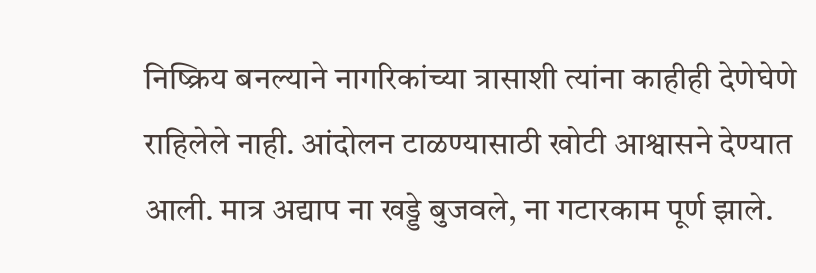निष्क्रिय बनल्याने नागरिकांच्या त्रासाशी त्यांना काहीही देणेघेणे राहिलेले नाही. आंदोलन टाळण्यासाठी खोटी आश्वासने देण्यात आली. मात्र अद्याप ना खड्डे बुजवले, ना गटारकाम पूर्ण झाले.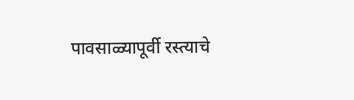पावसाळ्यापूर्वी रस्त्याचे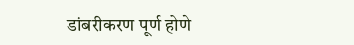डांबरीकरण पूर्ण होणे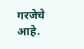गरजेचे आहे.